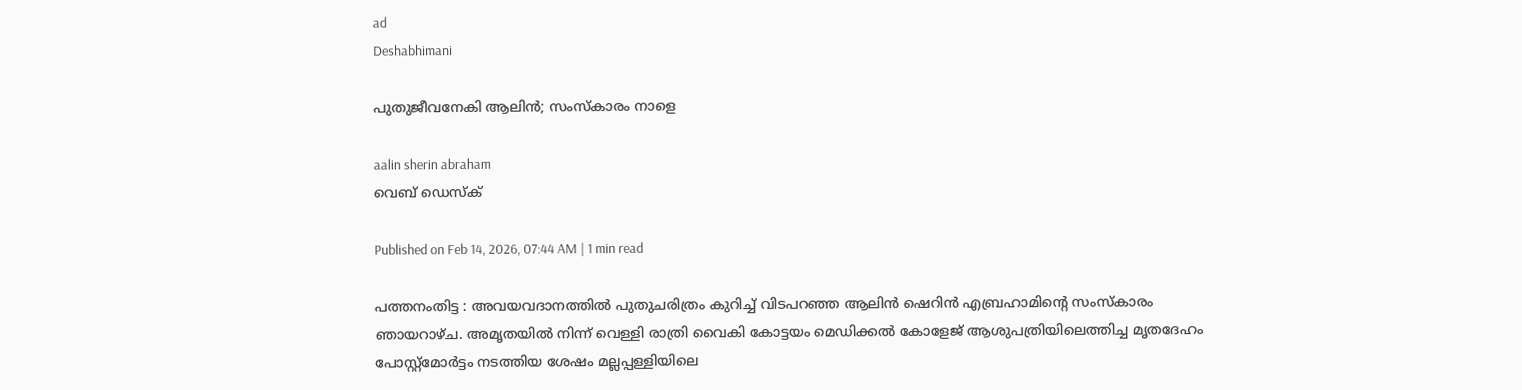ad
Deshabhimani

പുതുജീവനേകി ആലിൻ; സംസ്കാരം നാളെ

aalin sherin abraham
വെബ് ഡെസ്ക്

Published on Feb 14, 2026, 07:44 AM | 1 min read

പത്തനംതിട്ട : അവയവദാനത്തിൽ പുതുചരിത്രം കുറിച്ച് വിടപറഞ്ഞ ആലിൻ ഷെറിൻ എബ്രഹാമിന്റെ സംസ്കാരം ഞായറാഴ്ച. അമൃതയിൽ നിന്ന് വെള്ളി രാത്രി വൈകി കോട്ടയം മെഡിക്കൽ കോളേജ്‌ ആശുപത്രിയിലെത്തിച്ച മൃതദേഹം പോസ്റ്റ്മോർട്ടം നടത്തിയ ശേഷം മല്ലപ്പള്ളിയിലെ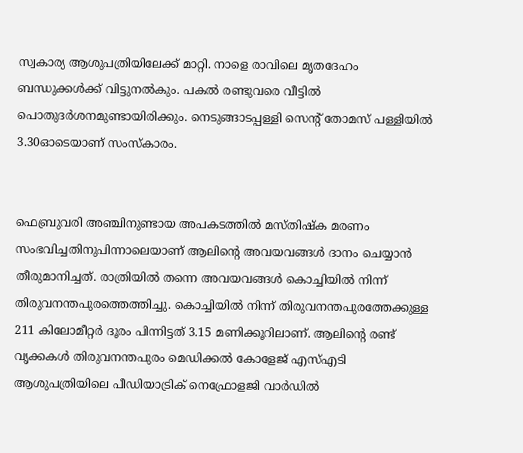സ്വകാര്യ ആശുപത്രിയിലേക്ക് മാറ്റി. നാളെ രാവിലെ മൃതദേഹം ബന്ധുക്കൾക്ക് വിട്ടുനൽകും. പകൽ രണ്ടുവരെ വീട്ടിൽ പൊതുദർശനമുണ്ടായിരിക്കും. നെടുങ്ങാടപ്പള്ളി സെന്റ് തോമസ് പള്ളിയിൽ 3.30ഓടെയാണ് സംസ്കാരം.


ഫെബ്രുവരി അഞ്ചിനുണ്ടായ അപകടത്തിൽ മസ്തിഷ്ക മരണം സംഭവിച്ചതിനുപിന്നാലെയാണ് ആലിന്റെ അവയവങ്ങൾ ദാനം ചെയ്യാൻ തീരുമാനിച്ചത്. രാത്രിയിൽ തന്നെ അവയവങ്ങൾ കൊച്ചിയിൽ നിന്ന് തിരുവനന്തപുരത്തെത്തിച്ചു. കൊച്ചിയിൽ നിന്ന് തിരുവനന്തപുരത്തേക്കുള്ള 211 കിലോമീറ്റർ ദൂരം പിന്നിട്ടത് 3.15 മണിക്കൂറിലാണ്. ആലിന്റെ രണ്ട് വൃക്കകൾ തിരുവനന്തപുരം മെഡിക്കൽ കോളേജ് എസ്എടി ആശുപത്രിയിലെ പീഡിയാട്രിക് നെഫ്രോളജി വാർഡിൽ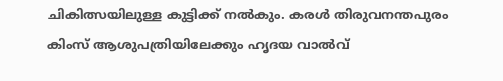ചികിത്സയിലുള്ള കുട്ടിക്ക് നൽകും. കരൾ തിരുവനന്തപുരം കിംസ് ആശുപത്രിയിലേക്കും ഹൃദയ വാൽവ്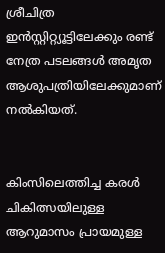ശ്രീചിത്ര ഇൻസ്റ്റിറ്റ്യൂട്ടിലേക്കും രണ്ട് നേത്ര പടലങ്ങൾ അമൃത ആശുപത്രിയിലേക്കുമാണ് നൽകിയത്.


കിംസിലെത്തിച്ച കരൾ ചികിത്സയിലുള്ള ആറുമാസം പ്രായമുള്ള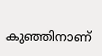കുഞ്ഞിനാണ്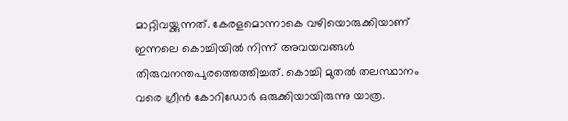മാറ്റിവയ്ക്കുന്നത്. കേരളമൊന്നാകെ വഴിയൊരുക്കിയാണ് ഇന്നലെ കൊച്ചിയിൽ നിന്ന് അവയവങ്ങൾ തിരുവനന്തപുരത്തെത്തിച്ചത്. കൊച്ചി മുതൽ തലസ്ഥാനം വരെ ഗ്രീൻ കോറിഡോർ ഒരുക്കിയായിരുന്നു യാത്ര.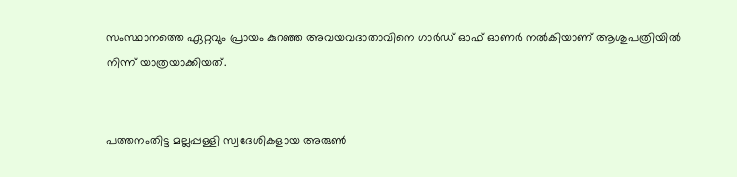സംസ്ഥാനത്തെ ഏറ്റവും പ്രായം കുറഞ്ഞ അവയവദാതാവിനെ ഗാർഡ് ഓഫ് ഓണർ നൽകിയാണ് ആശുപത്രിയിൽ നിന്ന് യാത്രയാക്കിയത്.


പത്തനംതിട്ട മല്ലപ്പള്ളി സ്വദേശികളായ അരുൺ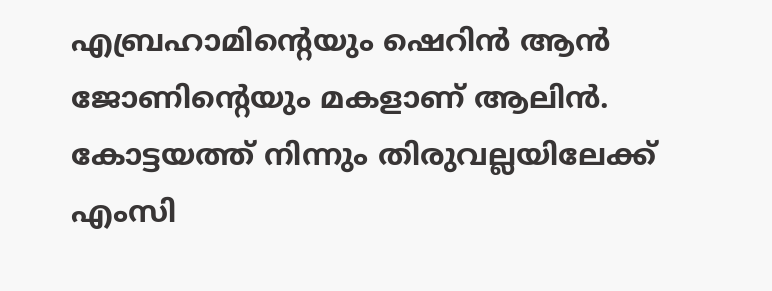എബ്രഹാമിന്റെയും ഷെറിൻ ആൻ ജോണിന്റെയും മകളാണ് ആലിൻ. കോട്ടയത്ത് നിന്നും തിരുവല്ലയിലേക്ക് എംസി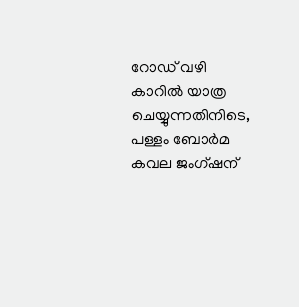റോഡ് വഴി കാറിൽ യാത്ര ചെയ്യുന്നതിനിടെ, പള്ളം ബോർമ കവല ജംഗ്ഷന്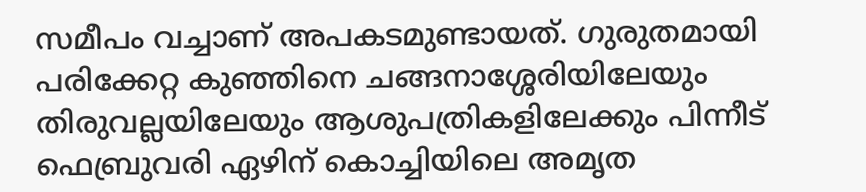സമീപം വച്ചാണ് അപകടമുണ്ടായത്. ഗുരുതമായി പരിക്കേറ്റ കുഞ്ഞിനെ ചങ്ങനാശ്ശേരിയിലേയും തിരുവല്ലയിലേയും ആശുപത്രികളിലേക്കും പിന്നീട് ഫെബ്രുവരി ഏഴിന് കൊച്ചിയിലെ അമൃത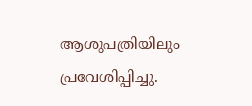ആശുപത്രിയിലും പ്രവേശിപ്പിച്ചു.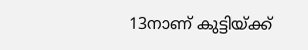13നാണ് കുട്ടിയ്ക്ക്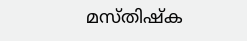മസ്തിഷ്ക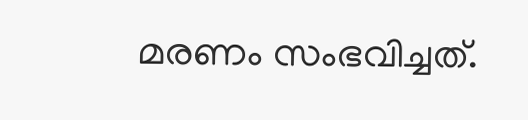മരണം സംഭവിച്ചത്.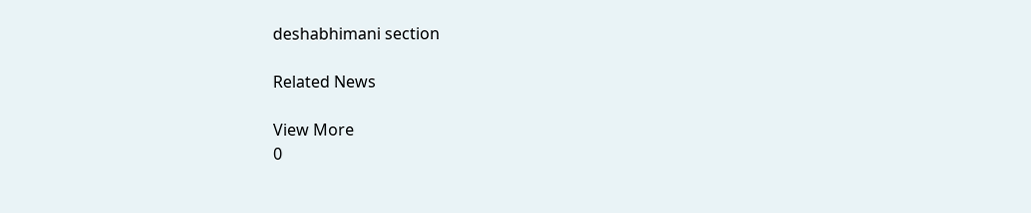deshabhimani section

Related News

View More
0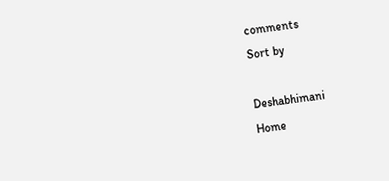comments
Sort by

Deshabhimani
Home